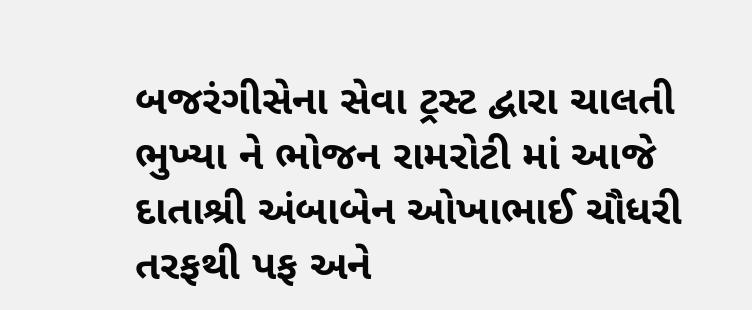બજરંગીસેના સેવા ટ્રસ્ટ દ્વારા ચાલતી ભુખ્યા ને ભોજન રામરોટી માં આજે દાતાશ્રી અંબાબેન ઓખાભાઈ ચૌધરી તરફથી પફ અને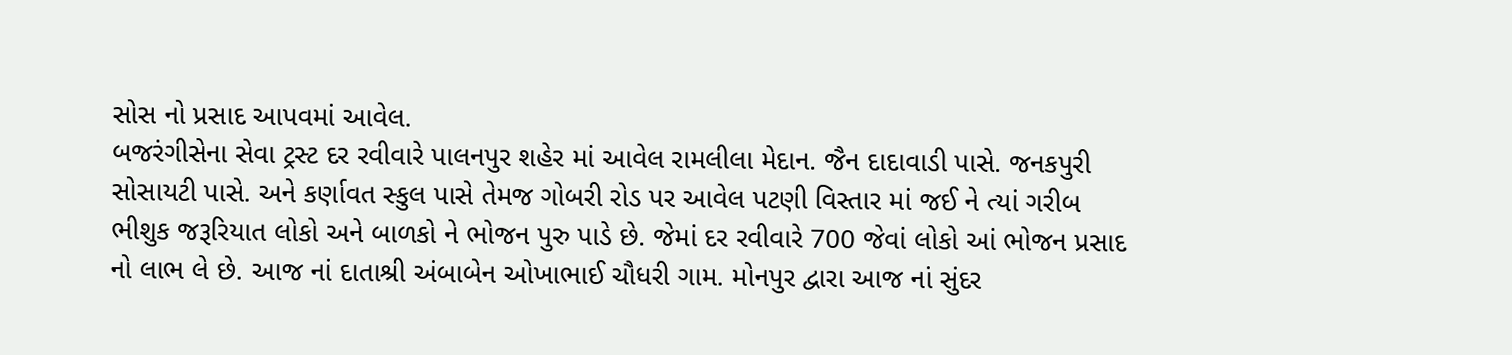સોસ નો પ્રસાદ આપવમાં આવેલ.
બજરંગીસેના સેવા ટ્રસ્ટ દર રવીવારે પાલનપુર શહેર માં આવેલ રામલીલા મેદાન. જૈન દાદાવાડી પાસે. જનકપુરી સોસાયટી પાસે. અને કર્ણાવત સ્કુલ પાસે તેમજ ગોબરી રોડ પર આવેલ પટણી વિસ્તાર માં જઈ ને ત્યાં ગરીબ ભીશુક જરૂરિયાત લોકો અને બાળકો ને ભોજન પુરુ પાડે છે. જેમાં દર રવીવારે 700 જેવાં લોકો આં ભોજન પ્રસાદ નો લાભ લે છે. આજ નાં દાતાશ્રી અંબાબેન ઓખાભાઈ ચૌધરી ગામ. મોનપુર દ્વારા આજ નાં સુંદર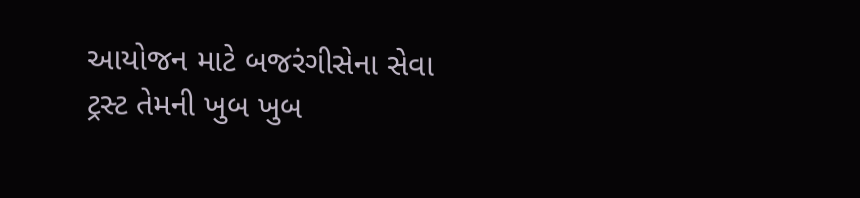આયોજન માટે બજરંગીસેના સેવા ટ્રસ્ટ તેમની ખુબ ખુબ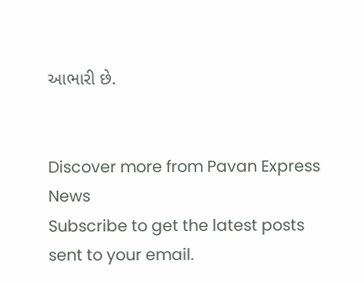આભારી છે.


Discover more from Pavan Express News
Subscribe to get the latest posts sent to your email.